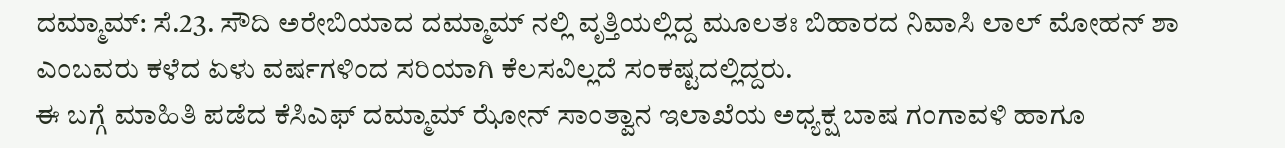ದಮ್ಮಾಮ್: ಸೆ.23. ಸೌದಿ ಅರೇಬಿಯಾದ ದಮ್ಮಾಮ್ ನಲ್ಲಿ ವೃತ್ತಿಯಲ್ಲಿದ್ದ ಮೂಲತಃ ಬಿಹಾರದ ನಿವಾಸಿ ಲಾಲ್ ಮೋಹನ್ ಶಾ ಎಂಬವರು ಕಳೆದ ಏಳು ವರ್ಷಗಳಿಂದ ಸರಿಯಾಗಿ ಕೆಲಸವಿಲ್ಲದೆ ಸಂಕಷ್ಟದಲ್ಲಿದ್ದರು.
ಈ ಬಗ್ಗೆ ಮಾಹಿತಿ ಪಡೆದ ಕೆಸಿಎಫ್ ದಮ್ಮಾಮ್ ಝೋನ್ ಸಾಂತ್ವಾನ ಇಲಾಖೆಯ ಅಧ್ಯಕ್ಷ ಬಾಷ ಗಂಗಾವಳಿ ಹಾಗೂ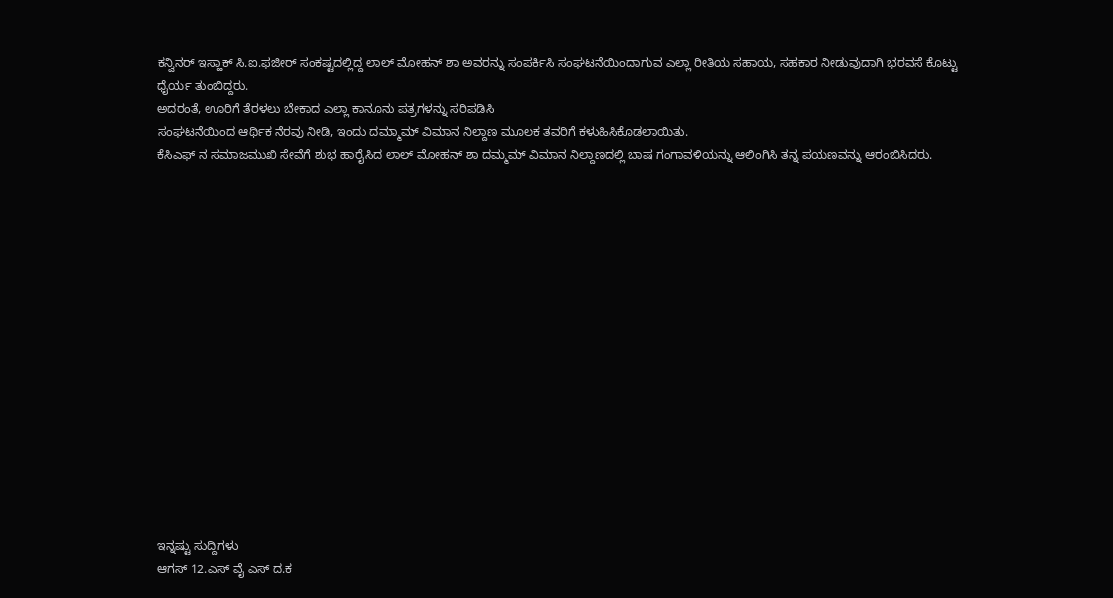ಕನ್ವಿನರ್ ಇಸ್ಹಾಕ್ ಸಿ.ಐ.ಫಜೀರ್ ಸಂಕಷ್ಟದಲ್ಲಿದ್ದ ಲಾಲ್ ಮೋಹನ್ ಶಾ ಅವರನ್ನು ಸಂಪರ್ಕಿಸಿ ಸಂಘಟನೆಯಿಂದಾಗುವ ಎಲ್ಲಾ ರೀತಿಯ ಸಹಾಯ, ಸಹಕಾರ ನೀಡುವುದಾಗಿ ಭರವಸೆ ಕೊಟ್ಟು ಧೈರ್ಯ ತುಂಬಿದ್ದರು.
ಅದರಂತೆ, ಊರಿಗೆ ತೆರಳಲು ಬೇಕಾದ ಎಲ್ಲಾ ಕಾನೂನು ಪತ್ರಗಳನ್ನು ಸರಿಪಡಿಸಿ
ಸಂಘಟನೆಯಿಂದ ಆರ್ಥಿಕ ನೆರವು ನೀಡಿ, ಇಂದು ದಮ್ಮಾಮ್ ವಿಮಾನ ನಿಲ್ದಾಣ ಮೂಲಕ ತವರಿಗೆ ಕಳುಹಿಸಿಕೊಡಲಾಯಿತು.
ಕೆಸಿಎಫ್ ನ ಸಮಾಜಮುಖಿ ಸೇವೆಗೆ ಶುಭ ಹಾರೈಸಿದ ಲಾಲ್ ಮೋಹನ್ ಶಾ ದಮ್ಮಮ್ ವಿಮಾನ ನಿಲ್ದಾಣದಲ್ಲಿ ಬಾಷ ಗಂಗಾವಳಿಯನ್ನು ಆಲಿಂಗಿಸಿ ತನ್ನ ಪಯಣವನ್ನು ಆರಂಬಿಸಿದರು.
















ಇನ್ನಷ್ಟು ಸುದ್ದಿಗಳು
ಆಗಸ್ 12.ಎಸ್ ವೈ ಎಸ್ ದ.ಕ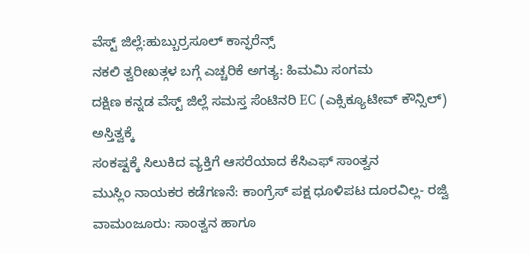ವೆಸ್ಟ್ ಜಿಲ್ಲೆ:ಹುಬ್ಬುರ್ರಸೂಲ್ ಕಾನ್ಫರೆನ್ಸ್
ನಕಲಿ ತ್ವರೀಖತ್ಗಳ ಬಗ್ಗೆ ಎಚ್ಚರಿಕೆ ಅಗತ್ಯ: ಹಿಮಮಿ ಸಂಗಮ
ದಕ್ಷಿಣ ಕನ್ನಡ ವೆಸ್ಟ್ ಜಿಲ್ಲೆ ಸಮಸ್ತ ಸೆಂಟಿನರಿ EC (ಎಕ್ಸಿಕ್ಯೂಟೀವ್ ಕೌನ್ಸಿಲ್) ಅಸ್ತಿತ್ವಕ್ಕೆ
ಸಂಕಷ್ಟಕ್ಕೆ ಸಿಲುಕಿದ ವ್ಯಕ್ತಿಗೆ ಆಸರೆಯಾದ ಕೆಸಿಎಫ್ ಸಾಂತ್ವನ
ಮುಸ್ಲಿಂ ನಾಯಕರ ಕಡೆಗಣನೆ: ಕಾಂಗ್ರೆಸ್ ಪಕ್ಷ ಧೂಳಿಪಟ ದೂರವಿಲ್ಲ- ರಜ್ವಿ
ವಾಮಂಜೂರು: ಸಾಂತ್ವನ ಹಾಗೂ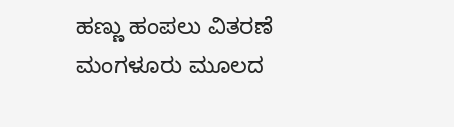ಹಣ್ಣು ಹಂಪಲು ವಿತರಣೆ
ಮಂಗಳೂರು ಮೂಲದ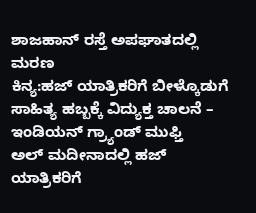ಶಾಜಹಾನ್ ರಸ್ತೆ ಅಪಘಾತದಲ್ಲಿ ಮರಣ
ಕಿನ್ಯ:ಹಜ್ ಯಾತ್ರಿಕರಿಗೆ ಬೀಳ್ಕೊಡುಗೆ
ಸಾಹಿತ್ಯ ಹಬ್ಬಕ್ಕೆ ವಿದ್ಯುಕ್ತ ಚಾಲನೆ – ಇಂಡಿಯನ್ ಗ್ರ್ಯಾಂಡ್ ಮುಫ್ತಿ
ಅಲ್ ಮದೀನಾದಲ್ಲಿ ಹಜ್ ಯಾತ್ರಿಕರಿಗೆ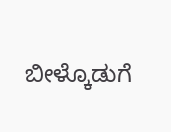ಬೀಳ್ಕೊಡುಗೆ